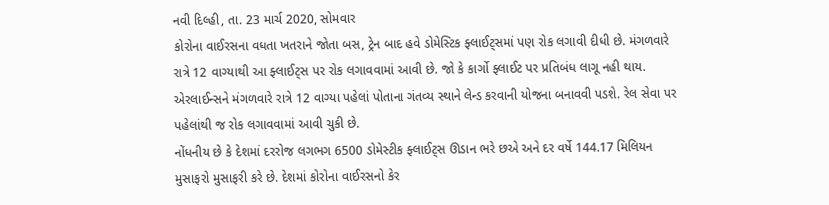નવી દિલ્હી, તા. 23 માર્ચ 2020, સોમવાર
કોરોના વાઈરસના વધતા ખતરાને જોતા બસ, ટ્રેન બાદ હવે ડોમેસ્ટિક ફ્લાઈટ્સમાં પણ રોક લગાવી દીધી છે. મંગળવારે રાત્રે 12 વાગ્યાથી આ ફ્લાઈટ્સ પર રોક લગાવવામાં આવી છે. જો કે કાર્ગો ફ્લાઈટ પર પ્રતિબંધ લાગૂ નહી થાય. એરલાઈન્સને મંગળવારે રાત્રે 12 વાગ્યા પહેલાં પોતાના ગંતવ્ય સ્થાને લેન્ડ કરવાની યોજના બનાવવી પડશે. રેલ સેવા પર પહેલાંથી જ રોક લગાવવામાં આવી ચુકી છે.
નોંધનીય છે કે દેશમાં દરરોજ લગભગ 6500 ડોમેસ્ટીક ફ્લાઈટ્સ ઊડાન ભરે છએ અને દર વર્ષે 144.17 મિલિયન મુસાફરો મુસાફરી કરે છે. દેશમાં કોરોના વાઈરસનો કેર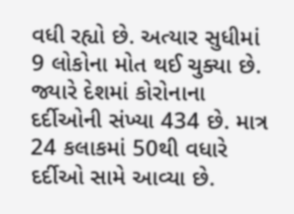વધી રહ્યો છે. અત્યાર સુધીમાં 9 લોકોના મોત થઈ ચુક્યા છે. જ્યારે દેશમાં કોરોનાના દર્દીઓની સંખ્યા 434 છે. માત્ર 24 કલાકમાં 50થી વધારે દર્દીઓ સામે આવ્યા છે.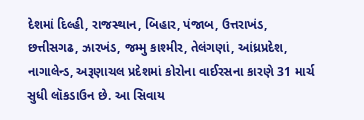દેશમાં દિલ્હી, રાજસ્થાન, બિહાર, પંજાબ, ઉત્તરાખંડ, છત્તીસગઢ, ઝારખંડ, જમ્મુ કાશ્મીર, તેલંગણાં, આંધ્રપ્રદેશ, નાગાલેન્ડ, અરૂણાચલ પ્રદેશમાં કોરોના વાઈરસના કારણે 31 માર્ચ સુધી લૉકડાઉન છે. આ સિવાય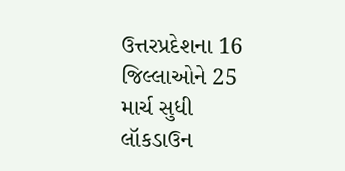ઉત્તરપ્રદેશના 16 જિલ્લાઓને 25 માર્ચ સુધી લૉકડાઉન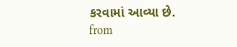કરવામાં આવ્યા છે.
from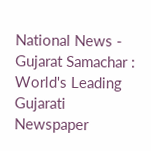National News - Gujarat Samachar : World's Leading Gujarati Newspaper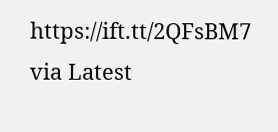https://ift.tt/2QFsBM7
via Latest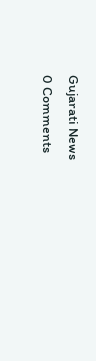Gujarati News
0 Comments